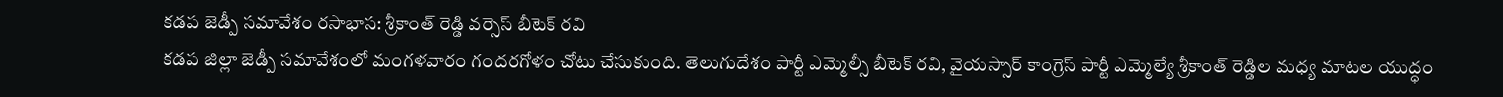కడప జెడ్పీ సమావేశం రసాభాస: శ్రీకాంత్ రెడ్డి వర్సెస్ బీటెక్ రవి
కడప జిల్లా జెడ్పీ సమావేశంలో మంగళవారం గందరగోళం చోటు చేసుకుంది. తెలుగుదేశం పార్టీ ఎమ్మెల్సీ బీటెక్ రవి, వైయస్సార్ కాంగ్రెస్ పార్టీ ఎమ్మెల్యే శ్రీకాంత్ రెడ్డిల మధ్య మాటల యుద్ధం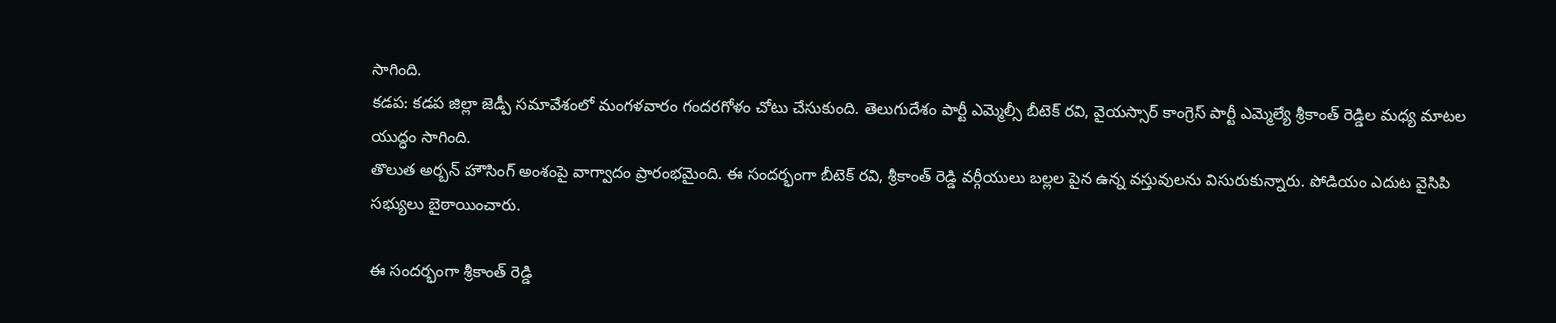సాగింది.
కడప: కడప జిల్లా జెడ్పీ సమావేశంలో మంగళవారం గందరగోళం చోటు చేసుకుంది. తెలుగుదేశం పార్టీ ఎమ్మెల్సీ బీటెక్ రవి, వైయస్సార్ కాంగ్రెస్ పార్టీ ఎమ్మెల్యే శ్రీకాంత్ రెడ్డిల మధ్య మాటల యుద్ధం సాగింది.
తొలుత అర్బన్ హౌసింగ్ అంశంపై వాగ్వాదం ప్రారంభమైంది. ఈ సందర్భంగా బీటెక్ రవి, శ్రీకాంత్ రెడ్డి వర్గీయులు బల్లల పైన ఉన్న వస్తువులను విసురుకున్నారు. పోడియం ఎదుట వైసిపి సభ్యులు బైఠాయించారు.

ఈ సందర్భంగా శ్రీకాంత్ రెడ్డి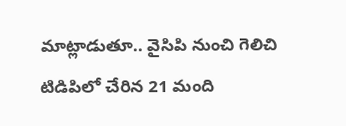మాట్లాడుతూ.. వైసిపి నుంచి గెలిచి టిడిపిలో చేరిన 21 మంది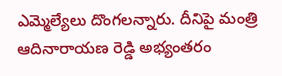ఎమ్మెల్యేలు దొంగలన్నారు. దీనిపై మంత్రి ఆదినారాయణ రెడ్డి అభ్యంతరం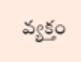వ్యక్తం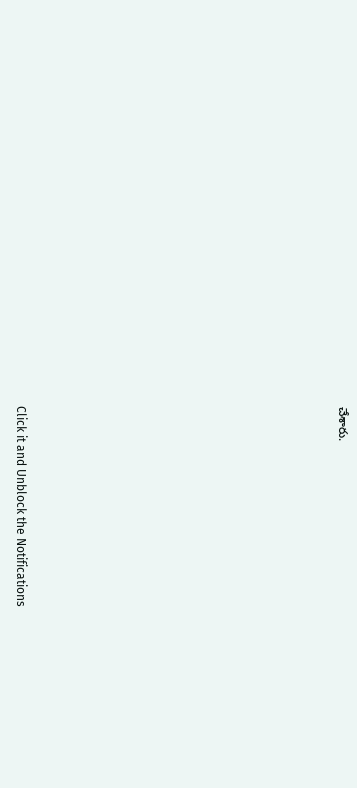చేశారు.












Click it and Unblock the Notifications